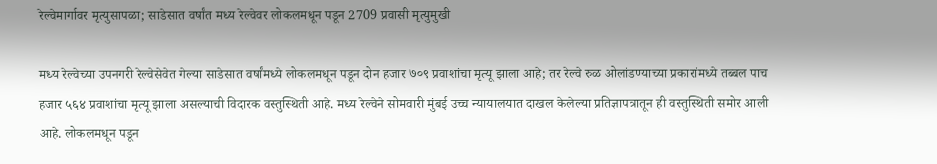रेल्वेमार्गावर मृत्युसापळा; साडेसात वर्षांत मध्य रेल्वेवर लोकलमधून पडून 2709 प्रवासी मृत्युमुखी

मध्य रेल्वेच्या उपनगरी रेल्वेसेवेत गेल्या साडेसात वर्षांमध्ये लोकलमधून पडून दोन हजार ७०९ प्रवाशांचा मृत्यू झाला आहे; तर रेल्वे रुळ ओलांडण्याच्या प्रकारांमध्ये तब्बल पाच हजार ५६४ प्रवाशांचा मृत्यू झाला असल्याची विदारक वस्तुस्थिती आहे. मध्य रेल्वेने सोमवारी मुंबई उच्च न्यायालयात दाखल केलेल्या प्रतिज्ञापत्रातून ही वस्तुस्थिती समोर आली आहे. लोकलमधून पडून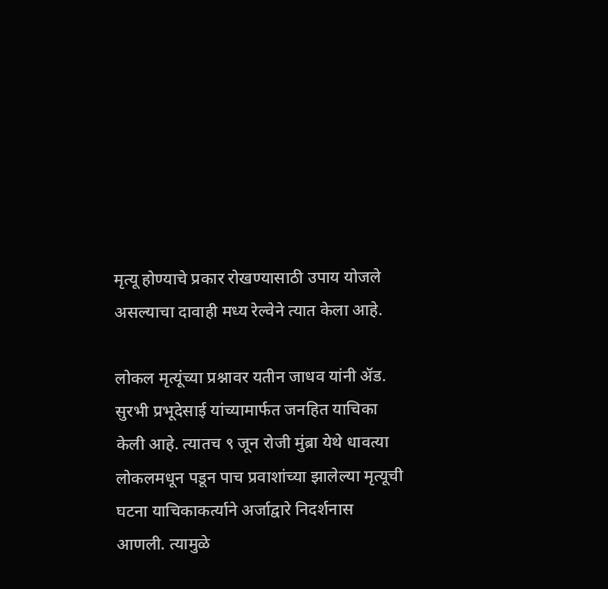मृत्यू होण्याचे प्रकार रोखण्यासाठी उपाय योजले असल्याचा दावाही मध्य रेल्वेने त्यात केला आहे.

लोकल मृत्यूंच्या प्रश्नावर यतीन जाधव यांनी ॲड. सुरभी प्रभूदेसाई यांच्यामार्फत जनहित याचिका केली आहे. त्यातच ९ जून रोजी मुंब्रा येथे धावत्या लोकलमधून पडून पाच प्रवाशांच्या झालेल्या मृत्यूची घटना याचिकाकर्त्याने अर्जाद्वारे निदर्शनास आणली. त्यामुळे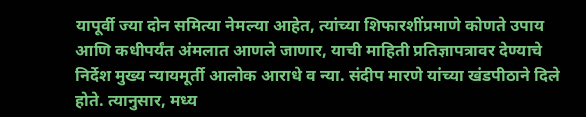यापूर्वी ज्या दोन समित्या नेमल्या आहेत, त्यांच्या शिफारशींप्रमाणे कोणते उपाय आणि कधीपर्यंत अंमलात आणले जाणार, याची माहिती प्रतिज्ञापत्रावर देण्याचे निर्देश मुख्य न्यायमूर्ती आलोक आराधे व न्या. संदीप मारणे यांच्या खंडपीठाने दिले होते. त्यानुसार, मध्य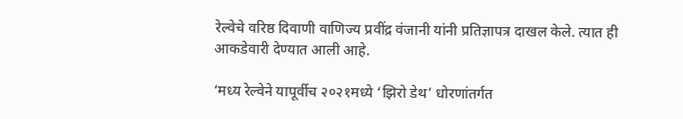रेल्वेचे वरिष्ठ दिवाणी वाणिज्य प्रवींद्र वंजानी यांनी प्रतिज्ञापत्र दाखल केले. त्यात ही आकडेवारी देण्यात आली आहे.

‘मध्य रेल्वेने यापूर्वीच २०२१मध्ये ‘झिरो डेथ’ धोरणांतर्गत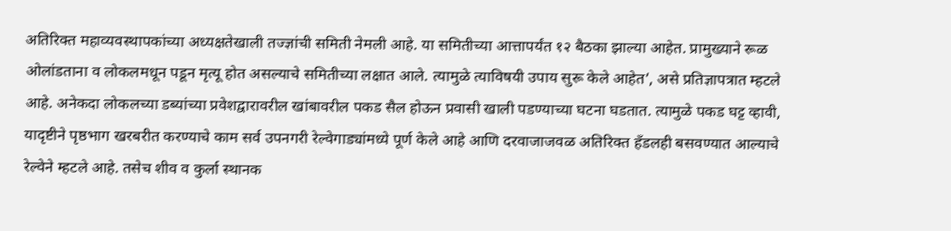अतिरिक्त महाव्यवस्थापकांच्या अध्यक्षतेखाली तज्ज्ञांची समिती नेमली आहे. या समितीच्या आत्तापर्यंत १२ बैठका झाल्या आहेत. प्रामुख्याने रूळ ओलांडताना व लोकलमधून पडून मृत्यू होत असल्याचे समितीच्या लक्षात आले. त्यामुळे त्याविषयी उपाय सुरू केले आहेत’, असे प्रतिज्ञापत्रात म्हटले आहे. अनेकदा लोकलच्या डब्यांच्या प्रवेशद्वारावरील खांबावरील पकड सैल होऊन प्रवासी खाली पडण्याच्या घटना घडतात. त्यामुळे पकड घट्ट व्हावी, यादृष्टीने पृष्ठभाग खरबरीत करण्याचे काम सर्व उपनगरी रेल्वेगाड्यांमध्ये पूर्ण केले आहे आणि दरवाजाजवळ अतिरिक्त हँडलही बसवण्यात आल्याचे रेल्वेने म्हटले आहे. तसेच शीव व कुर्ला स्थानक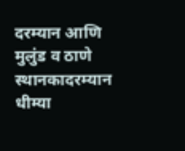दरम्यान आणि मुलुंड व ठाणे स्थानकादरम्यान धीम्या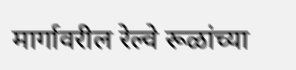मार्गावरील रेल्वे रूळांच्या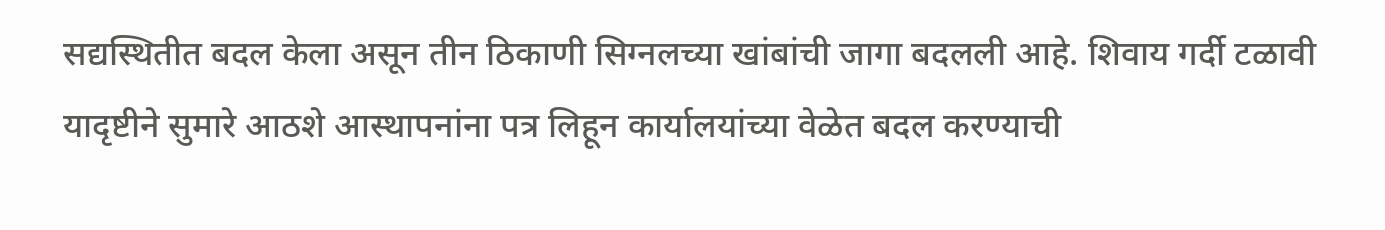सद्यस्थितीत बदल केला असून तीन ठिकाणी सिग्नलच्या खांबांची जागा बदलली आहे. शिवाय गर्दी टळावी यादृष्टीने सुमारे आठशे आस्थापनांना पत्र लिहून कार्यालयांच्या वेळेत बदल करण्याची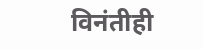विनंतीही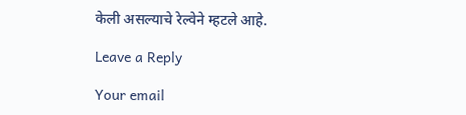केली असल्याचे रेल्वेने म्हटले आहे.

Leave a Reply

Your email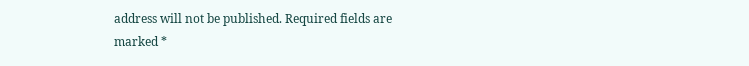address will not be published. Required fields are marked *